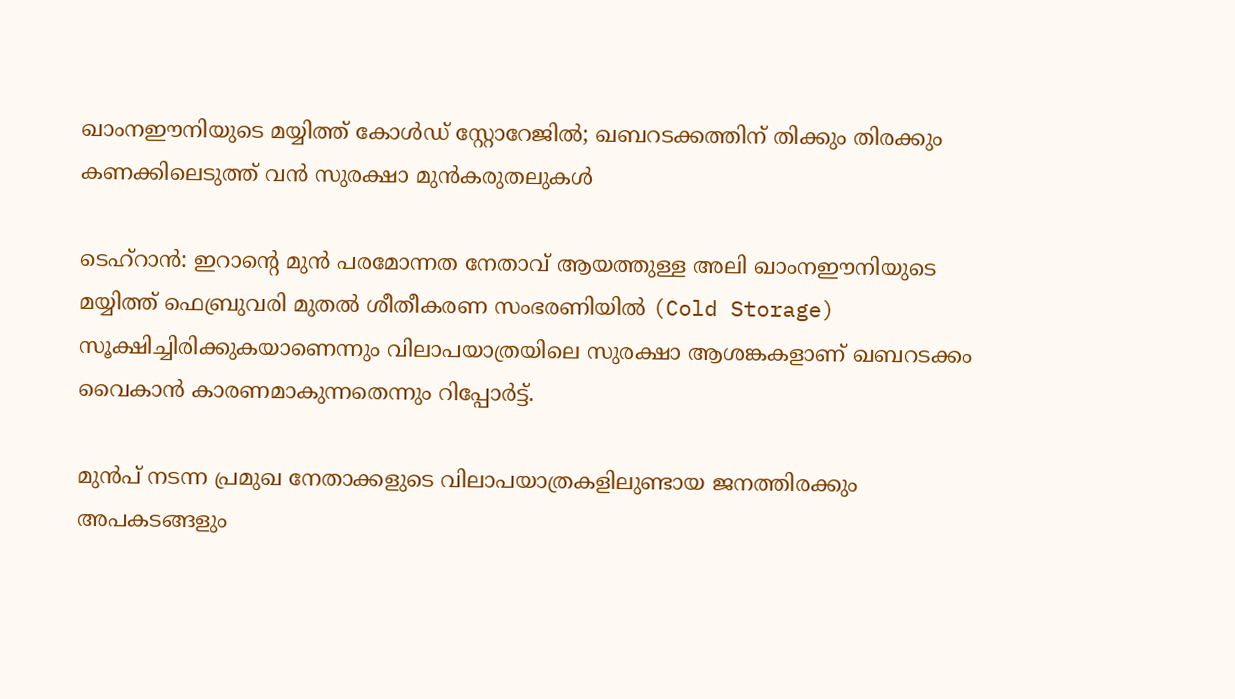ഖാംനഈനിയുടെ മയ്യിത്ത് കോൾഡ് സ്റ്റോറേജിൽ; ഖബറടക്കത്തിന് തിക്കും തിരക്കും കണക്കിലെടുത്ത് വൻ സുരക്ഷാ മുൻകരുതലുകൾ

ടെഹ്‌റാൻ: ഇറാന്റെ മുൻ പരമോന്നത നേതാവ് ആയത്തുള്ള അലി ഖാംനഈനിയുടെ മയ്യിത്ത് ഫെബ്രുവരി മുതൽ ശീതീകരണ സംഭരണിയിൽ (Cold Storage) സൂക്ഷിച്ചിരിക്കുകയാണെന്നും വിലാപയാത്രയിലെ സുരക്ഷാ ആശങ്കകളാണ് ഖബറടക്കം വൈകാൻ കാരണമാകുന്നതെന്നും റിപ്പോർട്ട്.

മുൻപ് നടന്ന പ്രമുഖ നേതാക്കളുടെ വിലാപയാത്രകളിലുണ്ടായ ജനത്തിരക്കും അപകടങ്ങളും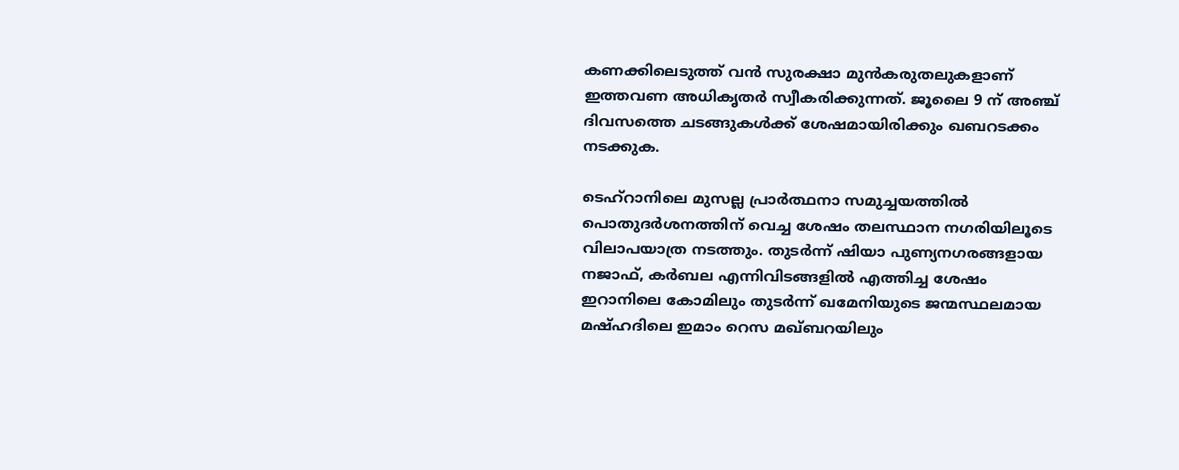കണക്കിലെടുത്ത് വൻ സുരക്ഷാ മുൻകരുതലുകളാണ് ഇത്തവണ അധികൃതർ സ്വീകരിക്കുന്നത്. ജൂലൈ 9 ന് അഞ്ച് ദിവസത്തെ ചടങ്ങുകൾക്ക് ശേഷമായിരിക്കും ഖബറടക്കം നടക്കുക.

ടെഹ്‌റാനിലെ മുസല്ല പ്രാർത്ഥനാ സമുച്ചയത്തിൽ പൊതുദർശനത്തിന് വെച്ച ശേഷം തലസ്ഥാന നഗരിയിലൂടെ വിലാപയാത്ര നടത്തും. തുടർന്ന് ഷിയാ പുണ്യനഗരങ്ങളായ നജാഫ്, കർബല എന്നിവിടങ്ങളിൽ എത്തിച്ച ശേഷം ഇറാനിലെ കോമിലും തുടർന്ന് ഖമേനിയുടെ ജന്മസ്ഥലമായ മഷ്ഹദിലെ ഇമാം റെസ മഖ്ബറയിലും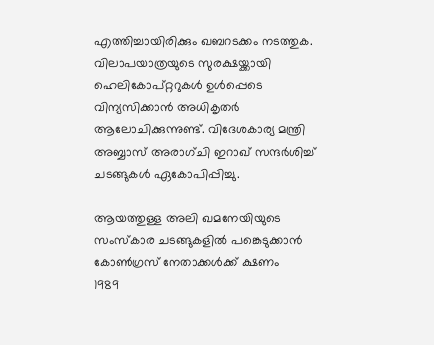എത്തിച്ചായിരിക്കും ഖബറടക്കം നടത്തുക. വിലാപയാത്രയുടെ സുരക്ഷയ്ക്കായി ഹെലികോപ്റ്ററുകൾ ഉൾപ്പെടെ വിന്യസിക്കാൻ അധികൃതർ ആലോചിക്കുന്നുണ്ട്. വിദേശകാര്യ മന്ത്രി അബ്ബാസ് അരാഗ്ചി ഇറാഖ് സന്ദർശിച്ച് ചടങ്ങുകൾ ഏകോപിപ്പിച്ചു.

ആയത്തുള്ള അലി ഖമനേയിയുടെ സംസ്‌കാര ചടങ്ങുകളില്‍ പങ്കെടുക്കാന്‍ കോണ്‍ഗ്രസ് നേതാക്കള്‍ക്ക് ക്ഷണം
1989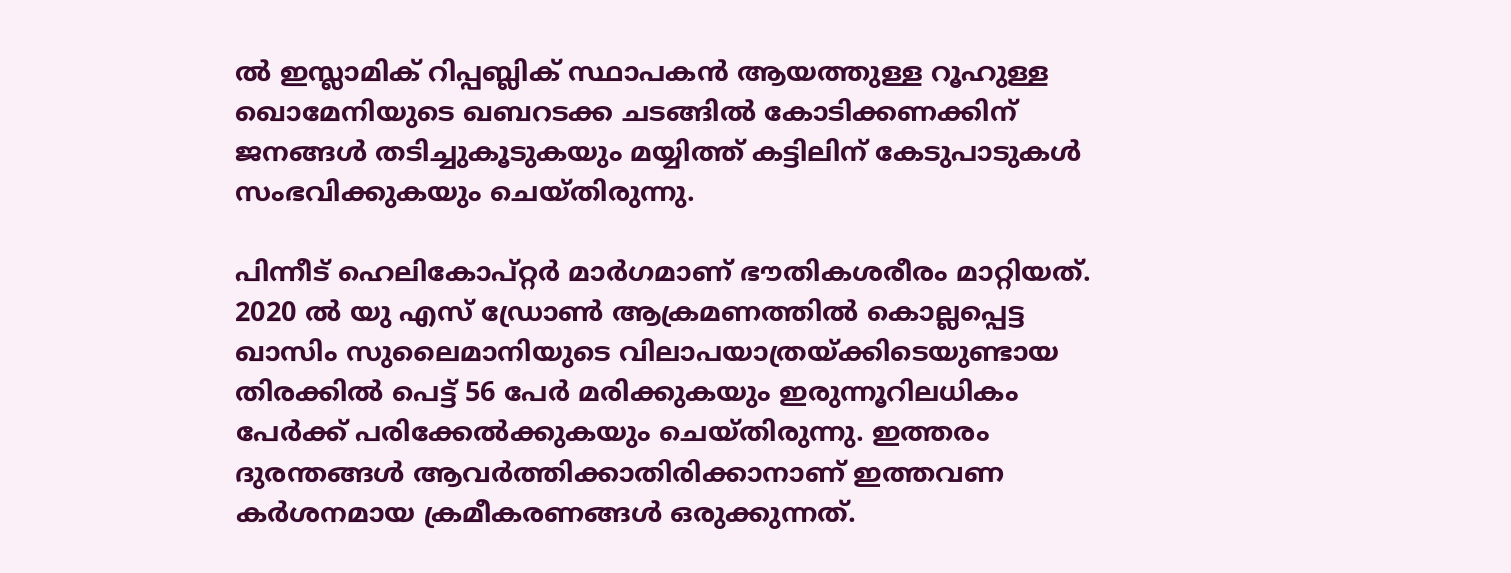ൽ ഇസ്ലാമിക് റിപ്പബ്ലിക് സ്ഥാപകൻ ആയത്തുള്ള റൂഹുള്ള ഖൊമേനിയുടെ ഖബറടക്ക ചടങ്ങിൽ കോടിക്കണക്കിന് ജനങ്ങൾ തടിച്ചുകൂടുകയും മയ്യിത്ത് കട്ടിലിന് കേടുപാടുകൾ സംഭവിക്കുകയും ചെയ്തിരുന്നു.

പിന്നീട് ഹെലികോപ്റ്റർ മാർഗമാണ് ഭൗതികശരീരം മാറ്റിയത്. 2020 ൽ യു എസ് ഡ്രോൺ ആക്രമണത്തിൽ കൊല്ലപ്പെട്ട ഖാസിം സുലൈമാനിയുടെ വിലാപയാത്രയ്ക്കിടെയുണ്ടായ തിരക്കിൽ പെട്ട് 56 പേർ മരിക്കുകയും ഇരുന്നൂറിലധികം പേർക്ക് പരിക്കേൽക്കുകയും ചെയ്തിരുന്നു. ഇത്തരം ദുരന്തങ്ങൾ ആവർത്തിക്കാതിരിക്കാനാണ് ഇത്തവണ കർശനമായ ക്രമീകരണങ്ങൾ ഒരുക്കുന്നത്.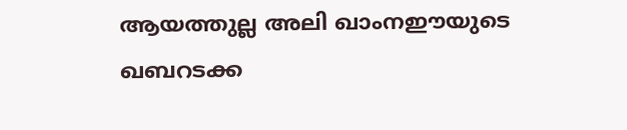ആയത്തുല്ല അലി ഖാംനഈയുടെ ഖബറടക്ക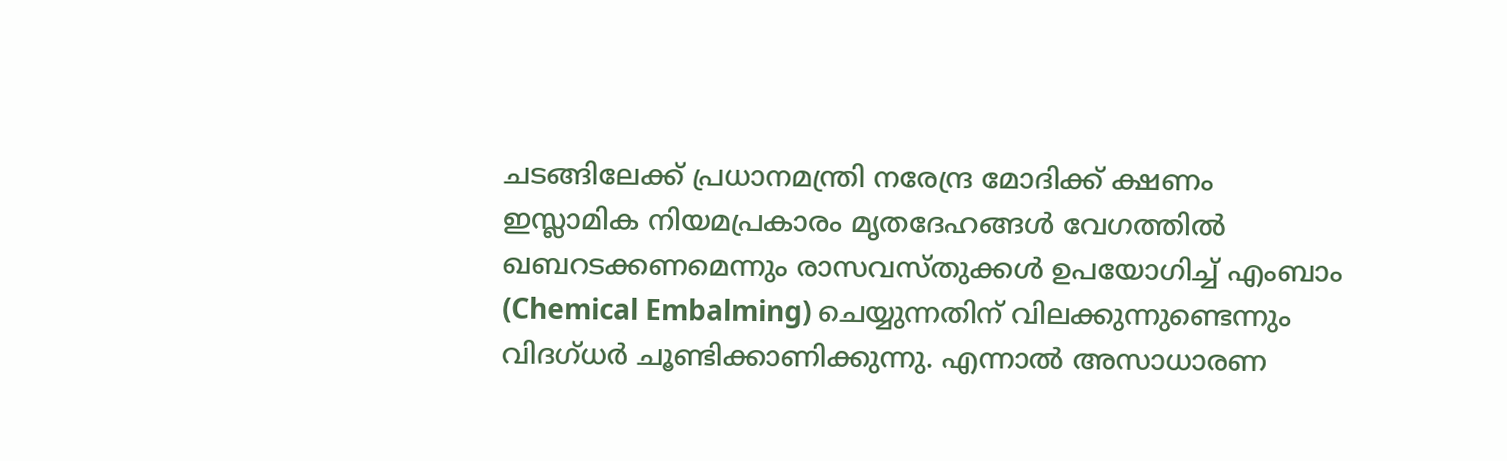ചടങ്ങിലേക്ക് പ്രധാനമന്ത്രി നരേന്ദ്ര മോദിക്ക് ക്ഷണം
ഇസ്ലാമിക നിയമപ്രകാരം മൃതദേഹങ്ങൾ വേഗത്തിൽ ഖബറടക്കണമെന്നും രാസവസ്തുക്കൾ ഉപയോഗിച്ച് എംബാം (Chemical Embalming) ചെയ്യുന്നതിന് വിലക്കുന്നുണ്ടെന്നും വിദഗ്ധർ ചൂണ്ടിക്കാണിക്കുന്നു. എന്നാൽ അസാധാരണ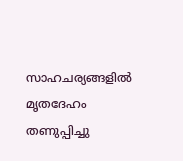സാഹചര്യങ്ങളിൽ മൃതദേഹം തണുപ്പിച്ചു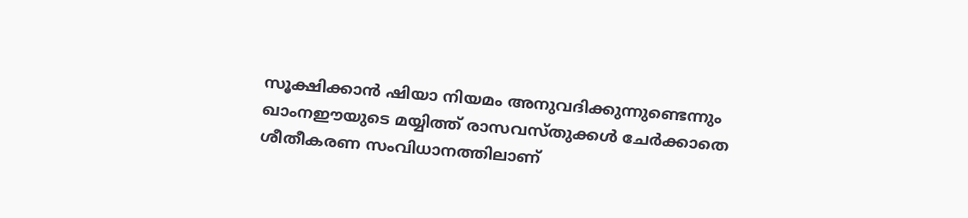സൂക്ഷിക്കാൻ ഷിയാ നിയമം അനുവദിക്കുന്നുണ്ടെന്നും ഖാംനഈയുടെ മയ്യിത്ത് രാസവസ്തുക്കൾ ചേർക്കാതെ ശീതീകരണ സംവിധാനത്തിലാണ്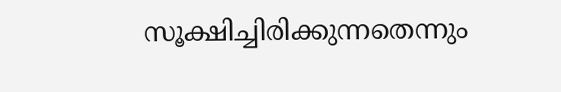സൂക്ഷിച്ചിരിക്കുന്നതെന്നും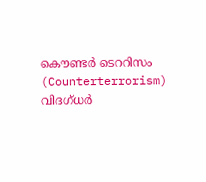കൌണ്ടർ ടെററിസം (Counterterrorism) വിദഗ്ധർ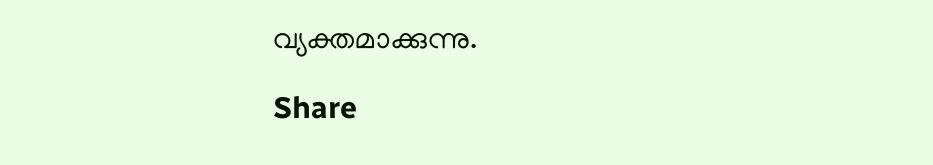വ്യക്തമാക്കുന്നു.

Share